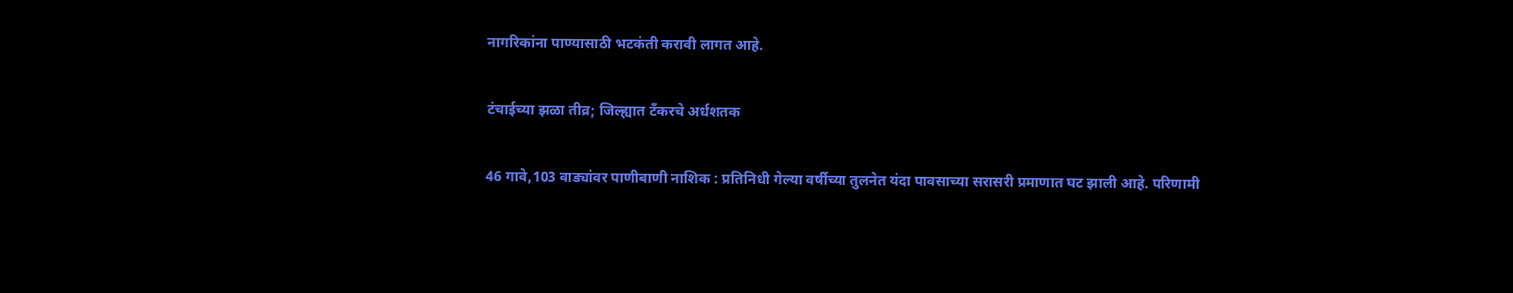नागरिकांना पाण्यासाठी भटकंती करावी लागत आहे.

टंचाईच्या झळा तीव्र; जिल्ह्यात टँकरचे अर्धशतक

46 गावे,103 वाड्यांवर पाणीबाणी नाशिक : प्रतिनिधी गेल्या वर्षीच्या तुलनेत यंदा पावसाच्या सरासरी प्रमाणात घट झाली आहे. परिणामी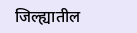जिल्ह्यातील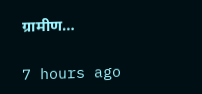ग्रामीण…

7 hours ago